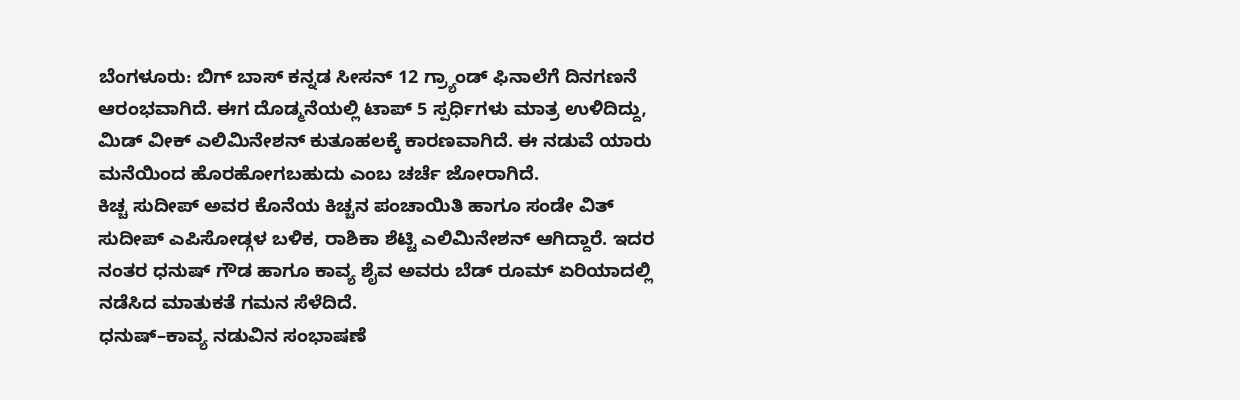ಬೆಂಗಳೂರು: ಬಿಗ್ ಬಾಸ್ ಕನ್ನಡ ಸೀಸನ್ 12 ಗ್ರ್ಯಾಂಡ್ ಫಿನಾಲೆಗೆ ದಿನಗಣನೆ ಆರಂಭವಾಗಿದೆ. ಈಗ ದೊಡ್ಮನೆಯಲ್ಲಿ ಟಾಪ್ 5 ಸ್ಪರ್ಧಿಗಳು ಮಾತ್ರ ಉಳಿದಿದ್ದು, ಮಿಡ್ ವೀಕ್ ಎಲಿಮಿನೇಶನ್ ಕುತೂಹಲಕ್ಕೆ ಕಾರಣವಾಗಿದೆ. ಈ ನಡುವೆ ಯಾರು ಮನೆಯಿಂದ ಹೊರಹೋಗಬಹುದು ಎಂಬ ಚರ್ಚೆ ಜೋರಾಗಿದೆ.
ಕಿಚ್ಚ ಸುದೀಪ್ ಅವರ ಕೊನೆಯ ಕಿಚ್ಚನ ಪಂಚಾಯಿತಿ ಹಾಗೂ ಸಂಡೇ ವಿತ್ ಸುದೀಪ್ ಎಪಿಸೋಡ್ಗಳ ಬಳಿಕ, ರಾಶಿಕಾ ಶೆಟ್ಟಿ ಎಲಿಮಿನೇಶನ್ ಆಗಿದ್ದಾರೆ. ಇದರ ನಂತರ ಧನುಷ್ ಗೌಡ ಹಾಗೂ ಕಾವ್ಯ ಶೈವ ಅವರು ಬೆಡ್ ರೂಮ್ ಏರಿಯಾದಲ್ಲಿ ನಡೆಸಿದ ಮಾತುಕತೆ ಗಮನ ಸೆಳೆದಿದೆ.
ಧನುಷ್–ಕಾವ್ಯ ನಡುವಿನ ಸಂಭಾಷಣೆ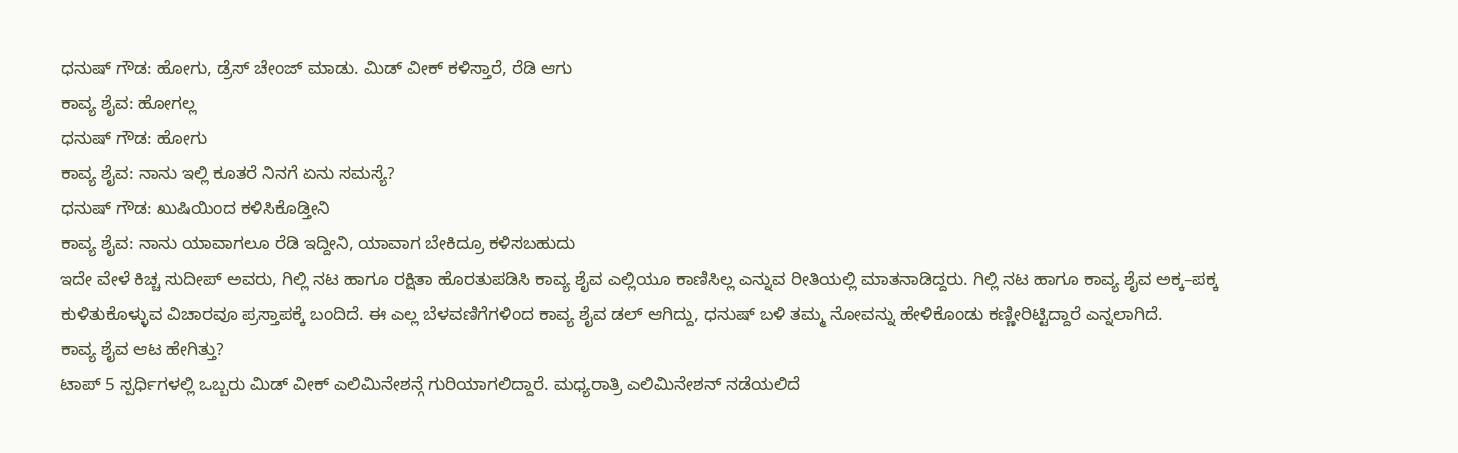ಧನುಷ್ ಗೌಡ: ಹೋಗು, ಡ್ರೆಸ್ ಚೇಂಜ್ ಮಾಡು. ಮಿಡ್ ವೀಕ್ ಕಳಿಸ್ತಾರೆ, ರೆಡಿ ಆಗು
ಕಾವ್ಯ ಶೈವ: ಹೋಗಲ್ಲ
ಧನುಷ್ ಗೌಡ: ಹೋಗು
ಕಾವ್ಯ ಶೈವ: ನಾನು ಇಲ್ಲಿ ಕೂತರೆ ನಿನಗೆ ಏನು ಸಮಸ್ಯೆ?
ಧನುಷ್ ಗೌಡ: ಖುಷಿಯಿಂದ ಕಳಿಸಿಕೊಡ್ತೀನಿ
ಕಾವ್ಯ ಶೈವ: ನಾನು ಯಾವಾಗಲೂ ರೆಡಿ ಇದ್ದೀನಿ, ಯಾವಾಗ ಬೇಕಿದ್ರೂ ಕಳಿಸಬಹುದು
ಇದೇ ವೇಳೆ ಕಿಚ್ಚ ಸುದೀಪ್ ಅವರು, ಗಿಲ್ಲಿ ನಟ ಹಾಗೂ ರಕ್ಷಿತಾ ಹೊರತುಪಡಿಸಿ ಕಾವ್ಯ ಶೈವ ಎಲ್ಲಿಯೂ ಕಾಣಿಸಿಲ್ಲ ಎನ್ನುವ ರೀತಿಯಲ್ಲಿ ಮಾತನಾಡಿದ್ದರು. ಗಿಲ್ಲಿ ನಟ ಹಾಗೂ ಕಾವ್ಯ ಶೈವ ಅಕ್ಕ–ಪಕ್ಕ ಕುಳಿತುಕೊಳ್ಳುವ ವಿಚಾರವೂ ಪ್ರಸ್ತಾಪಕ್ಕೆ ಬಂದಿದೆ. ಈ ಎಲ್ಲ ಬೆಳವಣಿಗೆಗಳಿಂದ ಕಾವ್ಯ ಶೈವ ಡಲ್ ಆಗಿದ್ದು, ಧನುಷ್ ಬಳಿ ತಮ್ಮ ನೋವನ್ನು ಹೇಳಿಕೊಂಡು ಕಣ್ಣೀರಿಟ್ಟಿದ್ದಾರೆ ಎನ್ನಲಾಗಿದೆ.
ಕಾವ್ಯ ಶೈವ ಆಟ ಹೇಗಿತ್ತು?
ಟಾಪ್ 5 ಸ್ಪರ್ಧಿಗಳಲ್ಲಿ ಒಬ್ಬರು ಮಿಡ್ ವೀಕ್ ಎಲಿಮಿನೇಶನ್ಗೆ ಗುರಿಯಾಗಲಿದ್ದಾರೆ. ಮಧ್ಯರಾತ್ರಿ ಎಲಿಮಿನೇಶನ್ ನಡೆಯಲಿದೆ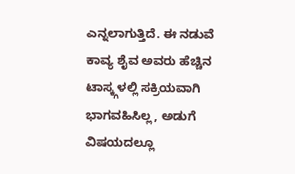ಎನ್ನಲಾಗುತ್ತಿದೆ. ಈ ನಡುವೆ ಕಾವ್ಯ ಶೈವ ಅವರು ಹೆಚ್ಚಿನ ಟಾಸ್ಕ್ಗಳಲ್ಲಿ ಸಕ್ರಿಯವಾಗಿ ಭಾಗವಹಿಸಿಲ್ಲ, ಅಡುಗೆ ವಿಷಯದಲ್ಲೂ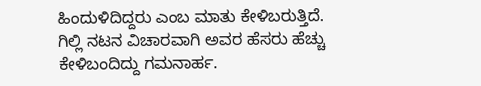ಹಿಂದುಳಿದಿದ್ದರು ಎಂಬ ಮಾತು ಕೇಳಿಬರುತ್ತಿದೆ. ಗಿಲ್ಲಿ ನಟನ ವಿಚಾರವಾಗಿ ಅವರ ಹೆಸರು ಹೆಚ್ಚು ಕೇಳಿಬಂದಿದ್ದು ಗಮನಾರ್ಹ.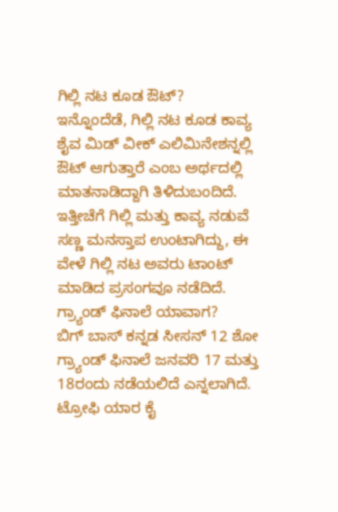ಗಿಲ್ಲಿ ನಟ ಕೂಡ ಔಟ್?
ಇನ್ನೊಂದೆಡೆ, ಗಿಲ್ಲಿ ನಟ ಕೂಡ ಕಾವ್ಯ ಶೈವ ಮಿಡ್ ವೀಕ್ ಎಲಿಮಿನೇಶನ್ನಲ್ಲಿ ಔಟ್ ಆಗುತ್ತಾರೆ ಎಂಬ ಅರ್ಥದಲ್ಲಿ ಮಾತನಾಡಿದ್ದಾಗಿ ತಿಳಿದುಬಂದಿದೆ. ಇತ್ತೀಚೆಗೆ ಗಿಲ್ಲಿ ಮತ್ತು ಕಾವ್ಯ ನಡುವೆ ಸಣ್ಣ ಮನಸ್ತಾಪ ಉಂಟಾಗಿದ್ದು, ಈ ವೇಳೆ ಗಿಲ್ಲಿ ನಟ ಅವರು ಟಾಂಟ್ ಮಾಡಿದ ಪ್ರಸಂಗವೂ ನಡೆದಿದೆ.
ಗ್ರ್ಯಾಂಡ್ ಫಿನಾಲೆ ಯಾವಾಗ?
ಬಿಗ್ ಬಾಸ್ ಕನ್ನಡ ಸೀಸನ್ 12 ಶೋ ಗ್ರ್ಯಾಂಡ್ ಫಿನಾಲೆ ಜನವರಿ 17 ಮತ್ತು 18ರಂದು ನಡೆಯಲಿದೆ ಎನ್ನಲಾಗಿದೆ. ಟ್ರೋಫಿ ಯಾರ ಕೈ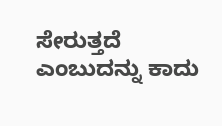ಸೇರುತ್ತದೆ ಎಂಬುದನ್ನು ಕಾದು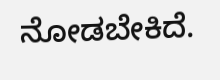ನೋಡಬೇಕಿದೆ.